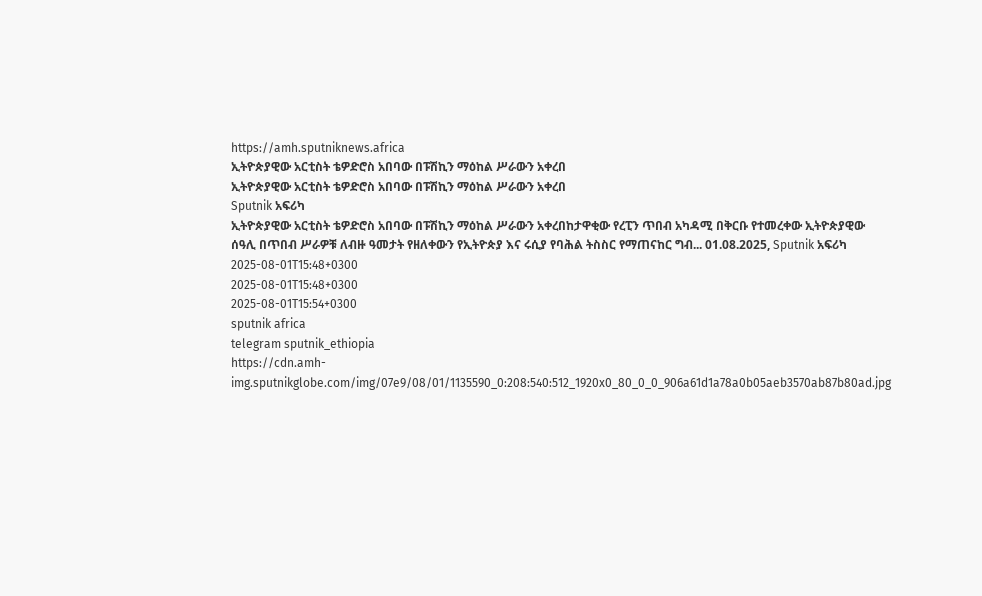https://amh.sputniknews.africa
ኢትዮጵያዊው አርቲስት ቴዎድሮስ አበባው በፑሽኪን ማዕከል ሥራውን አቀረበ
ኢትዮጵያዊው አርቲስት ቴዎድሮስ አበባው በፑሽኪን ማዕከል ሥራውን አቀረበ
Sputnik አፍሪካ
ኢትዮጵያዊው አርቲስት ቴዎድሮስ አበባው በፑሽኪን ማዕከል ሥራውን አቀረበከታዋቂው የረፒን ጥበብ አካዳሚ በቅርቡ የተመረቀው ኢትዮጵያዊው ሰዓሊ በጥበብ ሥራዎቹ ለብዙ ዓመታት የዘለቀውን የኢትዮጵያ እና ሩሲያ የባሕል ትስስር የማጠናከር ግብ... 01.08.2025, Sputnik አፍሪካ
2025-08-01T15:48+0300
2025-08-01T15:48+0300
2025-08-01T15:54+0300
sputnik africa
telegram sputnik_ethiopia
https://cdn.amh-img.sputnikglobe.com/img/07e9/08/01/1135590_0:208:540:512_1920x0_80_0_0_906a61d1a78a0b05aeb3570ab87b80ad.jpg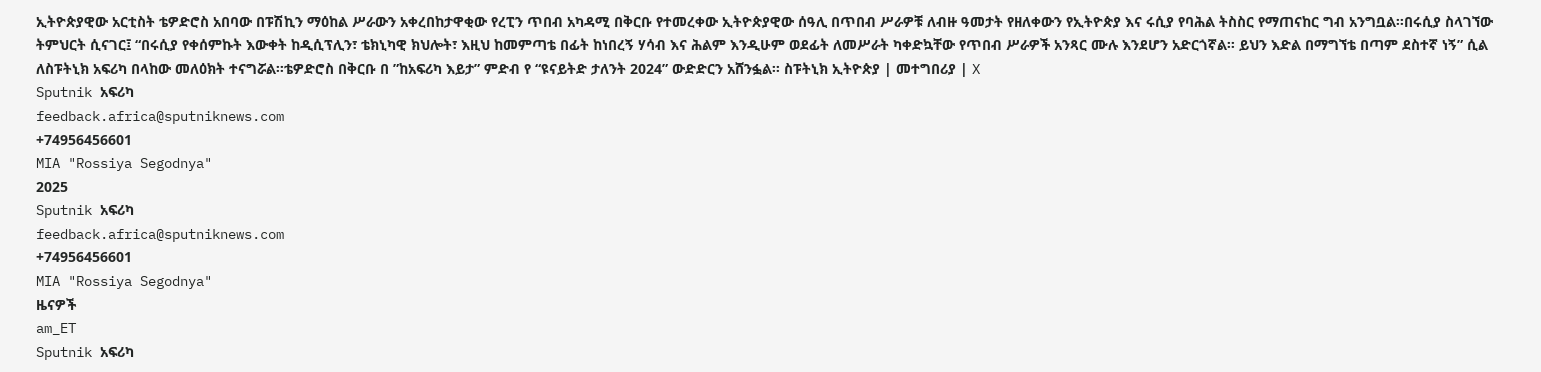ኢትዮጵያዊው አርቲስት ቴዎድሮስ አበባው በፑሽኪን ማዕከል ሥራውን አቀረበከታዋቂው የረፒን ጥበብ አካዳሚ በቅርቡ የተመረቀው ኢትዮጵያዊው ሰዓሊ በጥበብ ሥራዎቹ ለብዙ ዓመታት የዘለቀውን የኢትዮጵያ እና ሩሲያ የባሕል ትስስር የማጠናከር ግብ አንግቧል፡፡በሩሲያ ስላገኘው ትምህርት ሲናገር፤ “በሩሲያ የቀሰምኩት እውቀት ከዲሲፕሊን፣ ቴክኒካዊ ክህሎት፣ እዚህ ከመምጣቴ በፊት ከነበረኝ ሃሳብ እና ሕልም እንዲሁም ወደፊት ለመሥራት ካቀድኳቸው የጥበብ ሥራዎች አንጻር ሙሉ እንደሆን አድርጎኛል፡፡ ይህን እድል በማግኘቴ በጣም ደስተኛ ነኝ” ሲል ለስፑትኒክ አፍሪካ በላከው መለዕክት ተናግሯል፡፡ቴዎድሮስ በቅርቡ በ ”ከአፍሪካ እይታ” ምድብ የ “ዩናይትድ ታለንት 2024” ውድድርን አሸንፏል፡፡ ስፑትኒክ ኢትዮጵያ | መተግበሪያ | X
Sputnik አፍሪካ
feedback.africa@sputniknews.com
+74956456601
MIA "Rossiya Segodnya"
2025
Sputnik አፍሪካ
feedback.africa@sputniknews.com
+74956456601
MIA "Rossiya Segodnya"
ዜናዎች
am_ET
Sputnik አፍሪካ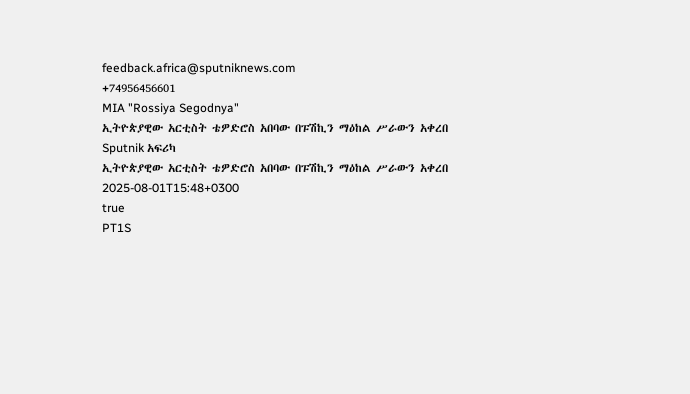feedback.africa@sputniknews.com
+74956456601
MIA "Rossiya Segodnya"
ኢትዮጵያዊው አርቲስት ቴዎድሮስ አበባው በፑሽኪን ማዕከል ሥራውን አቀረበ
Sputnik አፍሪካ
ኢትዮጵያዊው አርቲስት ቴዎድሮስ አበባው በፑሽኪን ማዕከል ሥራውን አቀረበ
2025-08-01T15:48+0300
true
PT1S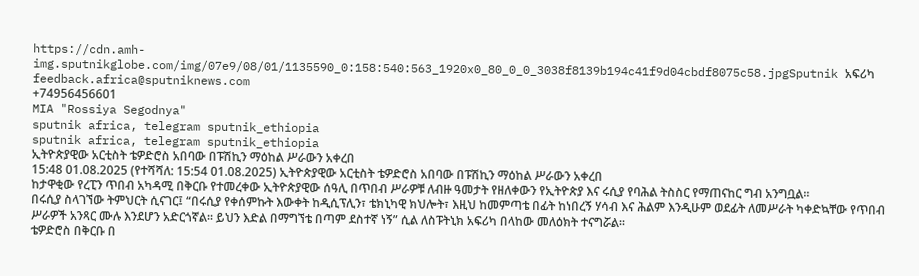https://cdn.amh-img.sputnikglobe.com/img/07e9/08/01/1135590_0:158:540:563_1920x0_80_0_0_3038f8139b194c41f9d04cbdf8075c58.jpgSputnik አፍሪካ
feedback.africa@sputniknews.com
+74956456601
MIA "Rossiya Segodnya"
sputnik africa, telegram sputnik_ethiopia
sputnik africa, telegram sputnik_ethiopia
ኢትዮጵያዊው አርቲስት ቴዎድሮስ አበባው በፑሽኪን ማዕከል ሥራውን አቀረበ
15:48 01.08.2025 (የተሻሻለ: 15:54 01.08.2025) ኢትዮጵያዊው አርቲስት ቴዎድሮስ አበባው በፑሽኪን ማዕከል ሥራውን አቀረበ
ከታዋቂው የረፒን ጥበብ አካዳሚ በቅርቡ የተመረቀው ኢትዮጵያዊው ሰዓሊ በጥበብ ሥራዎቹ ለብዙ ዓመታት የዘለቀውን የኢትዮጵያ እና ሩሲያ የባሕል ትስስር የማጠናከር ግብ አንግቧል፡፡
በሩሲያ ስላገኘው ትምህርት ሲናገር፤ “በሩሲያ የቀሰምኩት እውቀት ከዲሲፕሊን፣ ቴክኒካዊ ክህሎት፣ እዚህ ከመምጣቴ በፊት ከነበረኝ ሃሳብ እና ሕልም እንዲሁም ወደፊት ለመሥራት ካቀድኳቸው የጥበብ ሥራዎች አንጻር ሙሉ እንደሆን አድርጎኛል፡፡ ይህን እድል በማግኘቴ በጣም ደስተኛ ነኝ” ሲል ለስፑትኒክ አፍሪካ በላከው መለዕክት ተናግሯል፡፡
ቴዎድሮስ በቅርቡ በ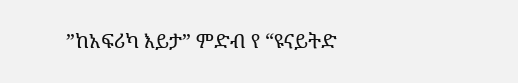”ከአፍሪካ እይታ” ምድብ የ “ዩናይትድ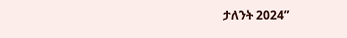ታለንት 2024”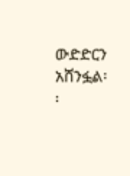ውድድርን አሸንፏል፡፡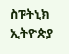ስፑትኒክ ኢትዮጵያ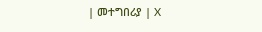| መተግበሪያ | X